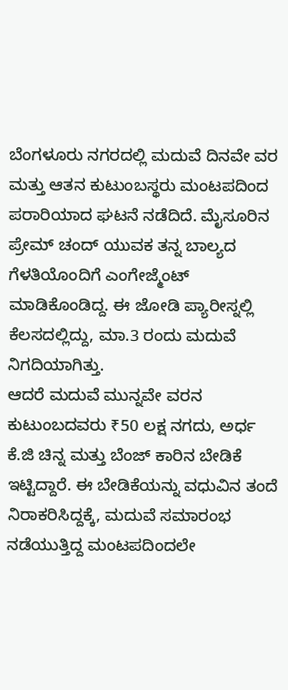ಬೆಂಗಳೂರು ನಗರದಲ್ಲಿ ಮದುವೆ ದಿನವೇ ವರ ಮತ್ತು ಆತನ ಕುಟುಂಬಸ್ಥರು ಮಂಟಪದಿಂದ ಪರಾರಿಯಾದ ಘಟನೆ ನಡೆದಿದೆ. ಮೈಸೂರಿನ ಪ್ರೇಮ್ ಚಂದ್ ಯುವಕ ತನ್ನ ಬಾಲ್ಯದ ಗೆಳತಿಯೊಂದಿಗೆ ಎಂಗೇಜ್ಮೆಂಟ್ ಮಾಡಿಕೊಂಡಿದ್ದ. ಈ ಜೋಡಿ ಪ್ಯಾರೀಸ್ನಲ್ಲಿ ಕೆಲಸದಲ್ಲಿದ್ದು, ಮಾ.3 ರಂದು ಮದುವೆ ನಿಗದಿಯಾಗಿತ್ತು.
ಆದರೆ ಮದುವೆ ಮುನ್ನವೇ ವರನ ಕುಟುಂಬದವರು ₹50 ಲಕ್ಷ ನಗದು, ಅರ್ಧ ಕೆ.ಜಿ ಚಿನ್ನ ಮತ್ತು ಬೆಂಜ್ ಕಾರಿನ ಬೇಡಿಕೆ ಇಟ್ಟಿದ್ದಾರೆ. ಈ ಬೇಡಿಕೆಯನ್ನು ವಧುವಿನ ತಂದೆ ನಿರಾಕರಿಸಿದ್ದಕ್ಕೆ, ಮದುವೆ ಸಮಾರಂಭ ನಡೆಯುತ್ತಿದ್ದ ಮಂಟಪದಿಂದಲೇ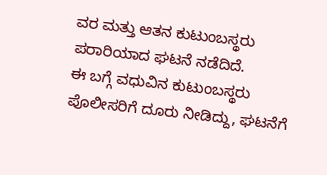ವರ ಮತ್ತು ಆತನ ಕುಟುಂಬಸ್ಥರು ಪರಾರಿಯಾದ ಘಟನೆ ನಡೆದಿದೆ.
ಈ ಬಗ್ಗೆ ವಧುವಿನ ಕುಟುಂಬಸ್ಥರು ಪೊಲೀಸರಿಗೆ ದೂರು ನೀಡಿದ್ದು, ಘಟನೆಗೆ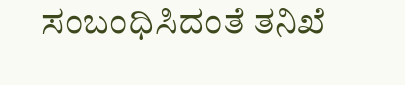ಸಂಬಂಧಿಸಿದಂತೆ ತನಿಖೆ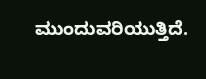ಮುಂದುವರಿಯುತ್ತಿದೆ.